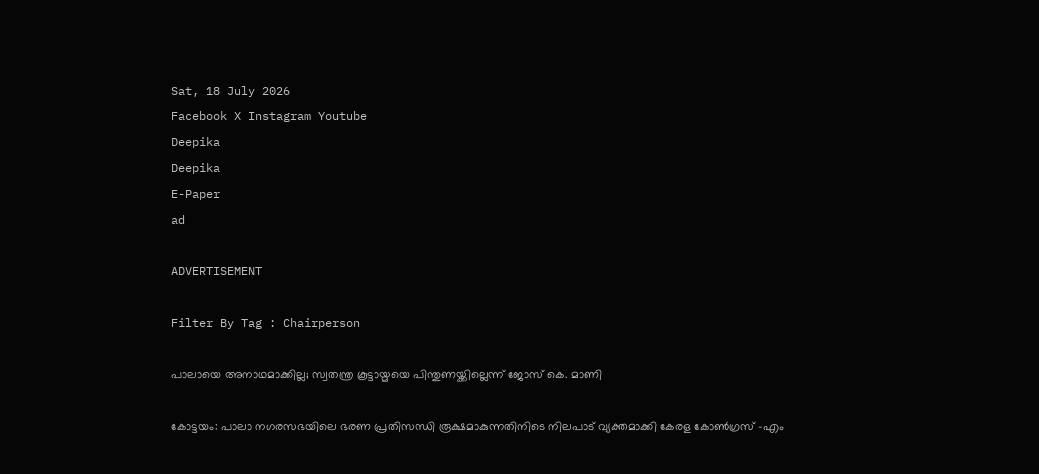Sat, 18 July 2026
Facebook X Instagram Youtube
Deepika
Deepika
E-Paper
ad

ADVERTISEMENT

Filter By Tag : Chairperson

പാലായെ അനാഥമാക്കില്ല; സ്വതന്ത്ര കൂട്ടായ്മയെ പിന്തുണയ്ക്കില്ലെന്ന് ജോസ് കെ. മാണി

കോട്ടയം: പാലാ നഗരസഭയിലെ ഭരണ പ്രതിസന്ധി രൂക്ഷമാകുന്നതിനിടെ നിലപാട് വ്യക്തമാക്കി കേരള കോൺഗ്രസ് -എം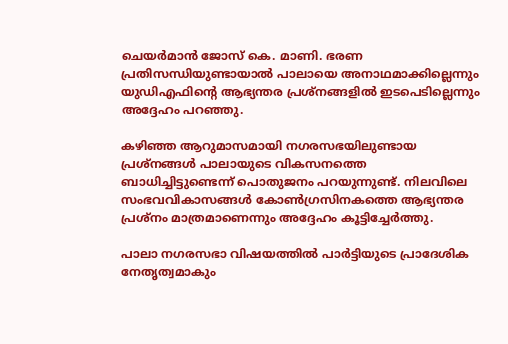ചെയർമാൻ ജോസ് കെ. മാണി. ഭരണ പ്രതിസന്ധിയുണ്ടായാൽ പാലായെ അനാഥമാക്കില്ലെന്നും യുഡിഎഫിന്‍റെ ആഭ്യന്തര പ്രശ്നങ്ങളിൽ ഇടപെടില്ലെന്നും അദ്ദേഹം പറഞ്ഞു.

കഴിഞ്ഞ ആറുമാസമായി നഗരസഭയിലുണ്ടായ പ്രശ്നങ്ങൾ പാലായുടെ വികസനത്തെ ബാധിച്ചിട്ടുണ്ടെന്ന് പൊതുജനം പറയുന്നുണ്ട്. നിലവിലെ സംഭവവികാസങ്ങൾ കോൺഗ്രസിനകത്തെ ആഭ്യന്തര പ്രശ്നം മാത്രമാണെന്നും അദ്ദേഹം കൂട്ടിച്ചേർത്തു.

പാലാ നഗരസഭാ വിഷയത്തിൽ പാർട്ടിയുടെ പ്രാദേശിക നേതൃത്വമാകും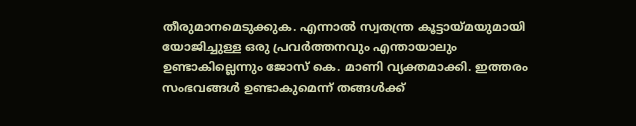തീരുമാനമെടുക്കുക. എന്നാൽ സ്വതന്ത്ര കൂട്ടായ്മയുമായി യോജിച്ചുള്ള ഒരു പ്രവർത്തനവും എന്തായാലും ഉണ്ടാകില്ലെന്നും ജോസ് കെ. മാണി വ്യക്തമാക്കി. ഇത്തരം സംഭവങ്ങൾ ഉണ്ടാകുമെന്ന് തങ്ങൾക്ക്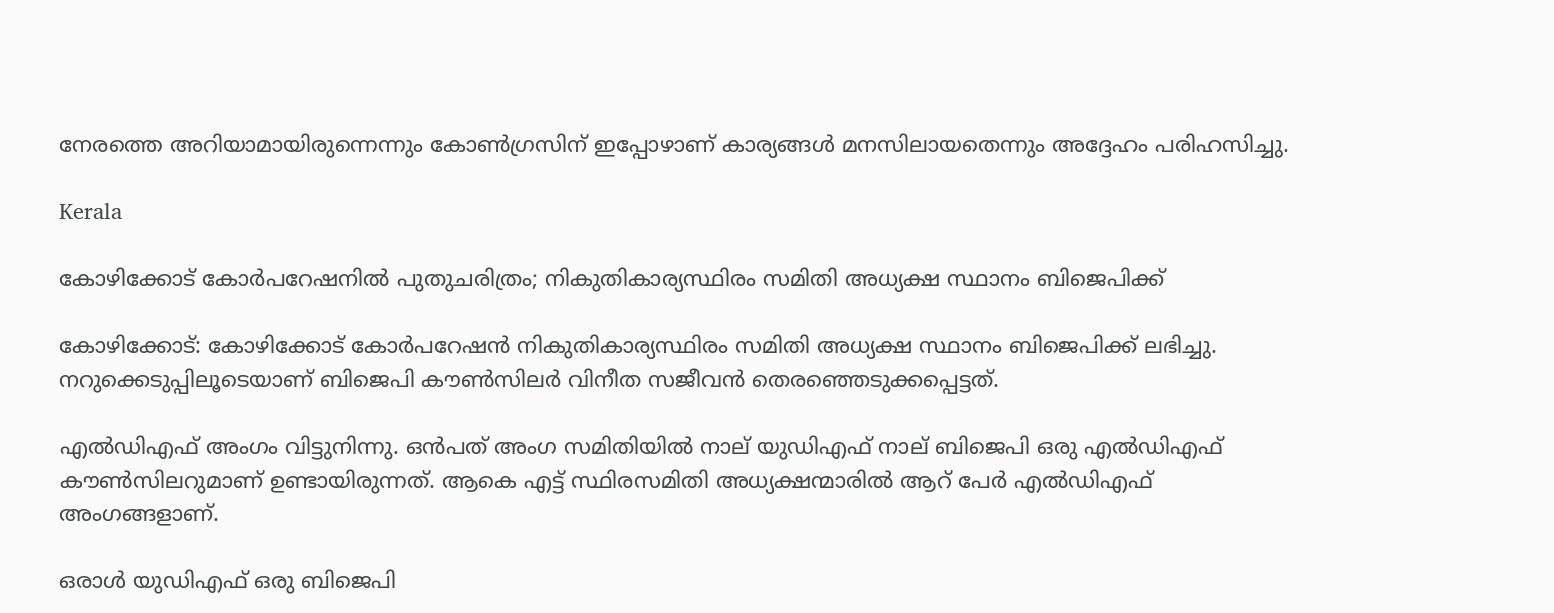നേരത്തെ അറിയാമായിരുന്നെന്നും കോൺഗ്രസിന് ഇപ്പോഴാണ് കാര്യങ്ങൾ മനസിലായതെന്നും അദ്ദേഹം പരിഹസിച്ചു.

Kerala

കോഴിക്കോട് കോർപറേഷനിൽ പുതുചരിത്രം; നികുതികാര്യസ്ഥിരം സമിതി അധ്യക്ഷ സ്ഥാനം ബിജെപിക്ക്

കോഴിക്കോട്: കോഴിക്കോട് കോർപറേഷൻ നികുതികാര്യസ്ഥിരം സമിതി അധ്യക്ഷ സ്ഥാനം ബിജെപിക്ക് ലഭിച്ചു. നറുക്കെടുപ്പിലൂടെയാണ് ബിജെപി കൗൺസിലർ വിനീത സജീവൻ തെരഞ്ഞെടുക്കപ്പെട്ടത്.

എൽഡിഎഫ് അംഗം വിട്ടുനിന്നു. ഒൻപത് അംഗ സമിതിയിൽ നാല് യുഡിഎഫ് നാല് ബിജെപി ഒരു എൽഡിഎഫ് കൗൺസിലറുമാണ് ഉണ്ടായിരുന്നത്. ആകെ എട്ട് സ്ഥിരസമിതി അധ്യക്ഷന്മാരിൽ ആറ് പേർ എൽഡിഎഫ് അംഗങ്ങളാണ്.

ഒരാൾ യുഡിഎഫ് ഒരു ബിജെപി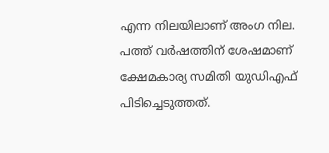എന്ന നിലയിലാണ് അംഗ നില. പത്ത് വർഷത്തിന് ശേഷമാണ് ക്ഷേമകാര്യ സമിതി യുഡിഎഫ് പിടിച്ചെടുത്തത്.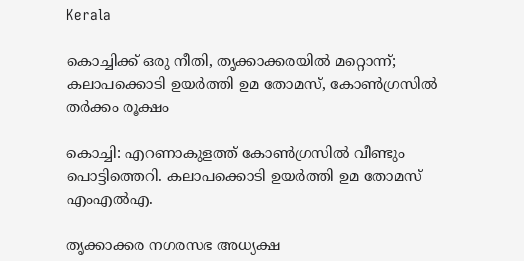Kerala

കൊച്ചിക്ക് ഒരു നീതി, തൃക്കാക്കരയില്‍ മറ്റൊന്ന്; കലാപക്കൊടി ഉയര്‍ത്തി ഉമ തോമസ്, കോണ്‍ഗ്രസില്‍ തര്‍ക്കം രൂക്ഷം

കൊച്ചി: എറണാകുളത്ത് കോണ്‍ഗ്രസില്‍ വീണ്ടും പൊട്ടിത്തെറി. കലാപക്കൊടി ഉയര്‍ത്തി ഉമ തോമസ് എംഎല്‍എ.

തൃക്കാക്കര നഗരസഭ അധ്യക്ഷ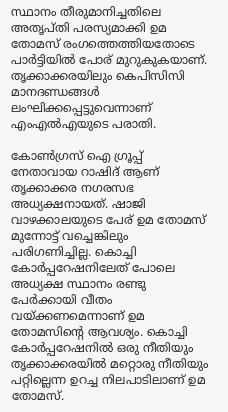സ്ഥാനം തീരുമാനിച്ചതിലെ അതൃപ്തി പരസ്യമാക്കി ഉമ തോമസ് രംഗത്തെത്തിയതോടെ പാര്‍ട്ടിയില്‍ പോര് മുറുകുകയാണ്. തൃക്കാക്കരയിലും കെപിസിസി മാനദണ്ഡങ്ങള്‍ ലംഘിക്കപ്പെട്ടുവെന്നാണ് എംഎല്‍എയുടെ പരാതി.

കോണ്‍ഗ്രസ് ഐ ഗ്രൂപ്പ് നേതാവായ റാഷിദ് ആണ് തൃക്കാക്കര നഗരസഭ അധ്യക്ഷനായത്. ഷാജി വാഴക്കാലയുടെ പേര് ഉമ തോമസ് മുന്നോട്ട് വച്ചെങ്കിലും പരിഗണിച്ചില്ല. കൊച്ചി കോര്‍പ്പറേഷനിലേത് പോലെ അധ്യക്ഷ സ്ഥാനം രണ്ടു പേര്‍ക്കായി വീതം വയ്ക്കണമെന്നാണ് ഉമ തോമസിന്‍റെ ആവശ്യം. കൊച്ചി കോര്‍പ്പറേഷനില്‍ ഒരു നീതിയും തൃക്കാക്കരയില്‍ മറ്റൊരു നീതിയും പറ്റില്ലെന്ന ഉറച്ച നിലപാടിലാണ് ഉമ തോമസ്.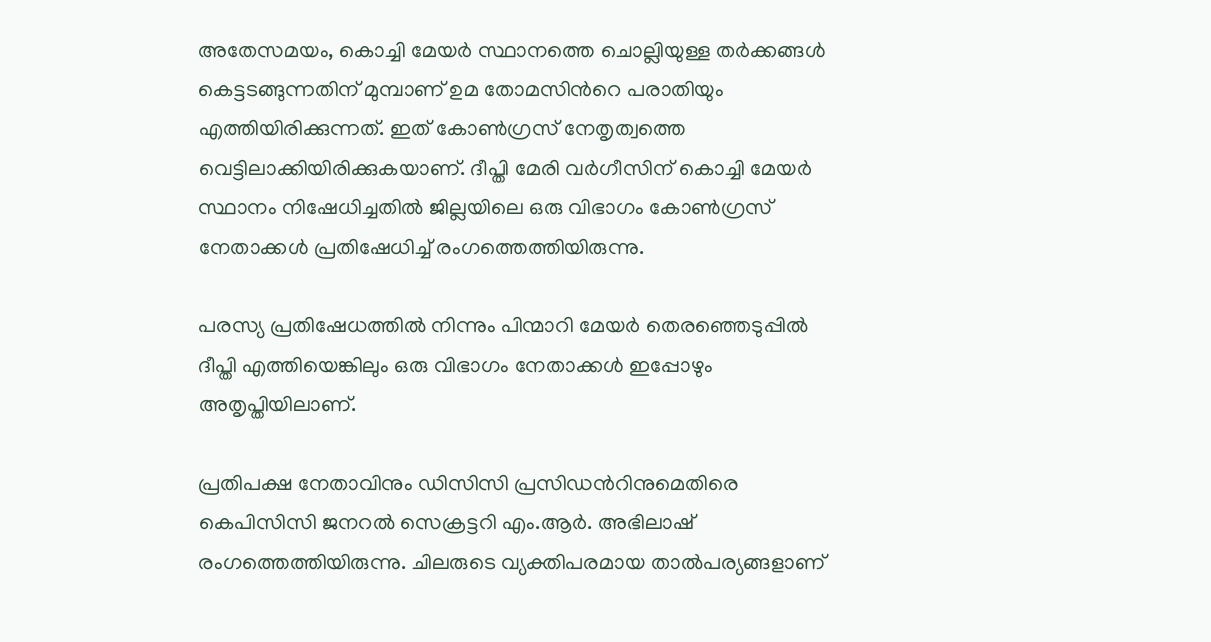അതേസമയം, കൊച്ചി മേയര്‍ സ്ഥാനത്തെ ചൊല്ലിയുള്ള തര്‍ക്കങ്ങള്‍ കെട്ടടങ്ങുന്നതിന് മുമ്പാണ് ഉമ തോമസിന്‍റെ പരാതിയും എത്തിയിരിക്കുന്നത്. ഇത് കോണ്‍ഗ്രസ് നേതൃത്വത്തെ വെട്ടിലാക്കിയിരിക്കുകയാണ്. ദീപ്തി മേരി വര്‍ഗീസിന് കൊച്ചി മേയര്‍ സ്ഥാനം നിഷേധിച്ചതില്‍ ജില്ലയിലെ ഒരു വിഭാഗം കോണ്‍ഗ്രസ് നേതാക്കള്‍ പ്രതിഷേധിച്ച് രംഗത്തെത്തിയിരുന്നു.

പരസ്യ പ്രതിഷേധത്തില്‍ നിന്നും പിന്മാറി മേയര്‍ തെരഞ്ഞെടുപ്പില്‍ ദീപ്തി എത്തിയെങ്കിലും ഒരു വിഭാഗം നേതാക്കള്‍ ഇപ്പോഴും അതൃപ്തിയിലാണ്.

പ്രതിപക്ഷ നേതാവിനും ഡിസിസി പ്രസിഡന്‍റിനുമെതിരെ കെപിസിസി ജനറല്‍ സെക്രട്ടറി എം.ആര്‍. അഭിലാഷ് രംഗത്തെത്തിയിരുന്നു. ചിലരുടെ വ്യക്തിപരമായ താല്‍പര്യങ്ങളാണ്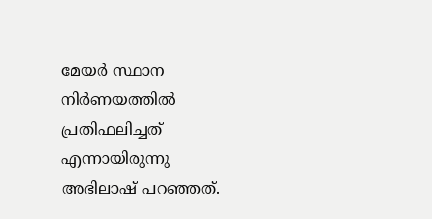മേയര്‍ സ്ഥാന നിര്‍ണയത്തില്‍ പ്രതിഫലിച്ചത് എന്നായിരുന്നു അഭിലാഷ് പറഞ്ഞത്.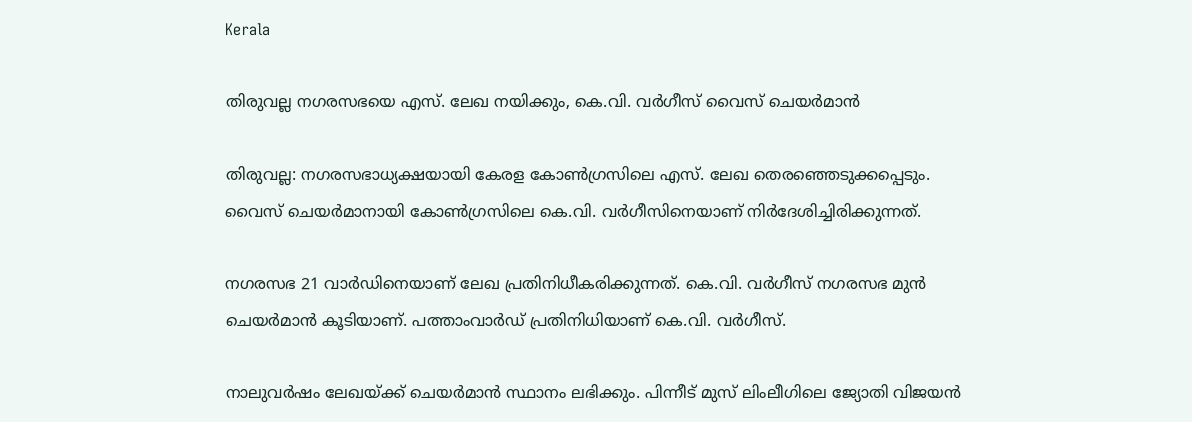Kerala

തിരുവല്ല നഗരസഭയെ എസ്. ലേഖ നയിക്കും, കെ.വി. വര്‍ഗീസ് വൈസ് ചെയർമാൻ

തിരുവല്ല: നഗരസഭാധ്യക്ഷയായി കേരള കോണ്‍ഗ്രസിലെ എസ്. ലേഖ തെരഞ്ഞെടുക്കപ്പെടും. വൈസ് ചെയര്‍മാനായി കോണ്‍ഗ്രസിലെ കെ.വി. വര്‍ഗീസിനെയാണ് നിര്‍ദേശിച്ചിരിക്കുന്നത്.

നഗരസഭ 21 വാര്‍ഡിനെയാണ് ലേഖ പ്രതിനിധീകരിക്കുന്നത്. കെ.വി. വര്‍ഗീസ് നഗരസഭ മുന്‍ ചെയര്‍മാന്‍ കൂടിയാണ്. പത്താംവാര്‍ഡ് പ്രതിനിധിയാണ് കെ.വി. വര്‍ഗീസ്.

നാലുവര്‍ഷം ലേഖയ്ക്ക് ചെയര്‍മാന്‍ സ്ഥാനം ലഭിക്കും. പിന്നീട് മുസ് ലിംലീഗിലെ ജ്യോതി വിജയന്‍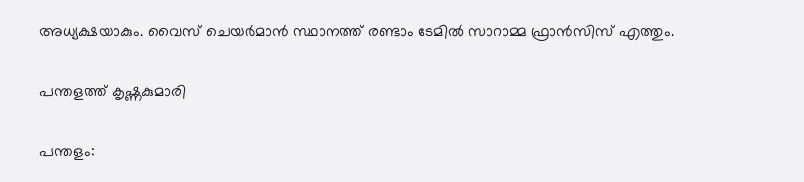അധ്യക്ഷയാകും. വൈസ് ചെയര്‍മാന്‍ സ്ഥാനത്ത് രണ്ടാം ടേമില്‍ സാറാമ്മ ഫ്രാന്‍സിസ് എത്തും.

പന്തളത്ത് കൃഷ്ണകുമാരി

പന്തളം: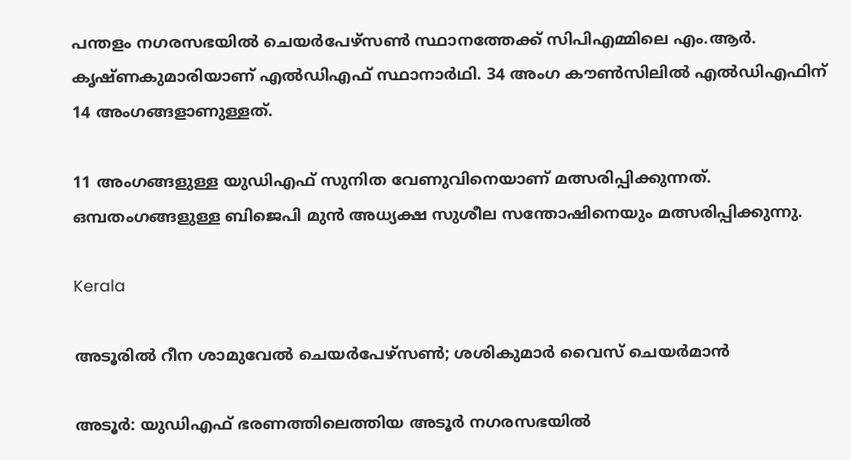പന്തളം നഗരസഭയില്‍ ചെയര്‍പേഴ്‌സണ്‍ സ്ഥാനത്തേക്ക് സിപിഎമ്മിലെ എം.ആര്‍. കൃഷ്ണകുമാരിയാണ് എല്‍ഡിഎഫ് സ്ഥാനാര്‍ഥി. 34 അംഗ കൗണ്‍സിലില്‍ എല്‍ഡിഎഫിന് 14 അംഗങ്ങളാണുള്ളത്.

11 അംഗങ്ങളുള്ള യുഡിഎഫ് സുനിത വേണുവിനെയാണ് മത്സരിപ്പിക്കുന്നത്. ഒമ്പതംഗങ്ങളുള്ള ബിജെപി മുന്‍ അധ്യക്ഷ സുശീല സന്തോഷിനെയും മത്സരിപ്പിക്കുന്നു.

Kerala

അടൂരില്‍ റീന ശാമുവേല്‍ ചെയര്‍പേഴ്‌സണ്‍; ശശികുമാര്‍ വൈസ് ചെയര്‍മാന്‍

അടൂര്‍: യുഡിഎഫ് ഭരണത്തിലെത്തിയ അടൂര്‍ നഗരസഭയില്‍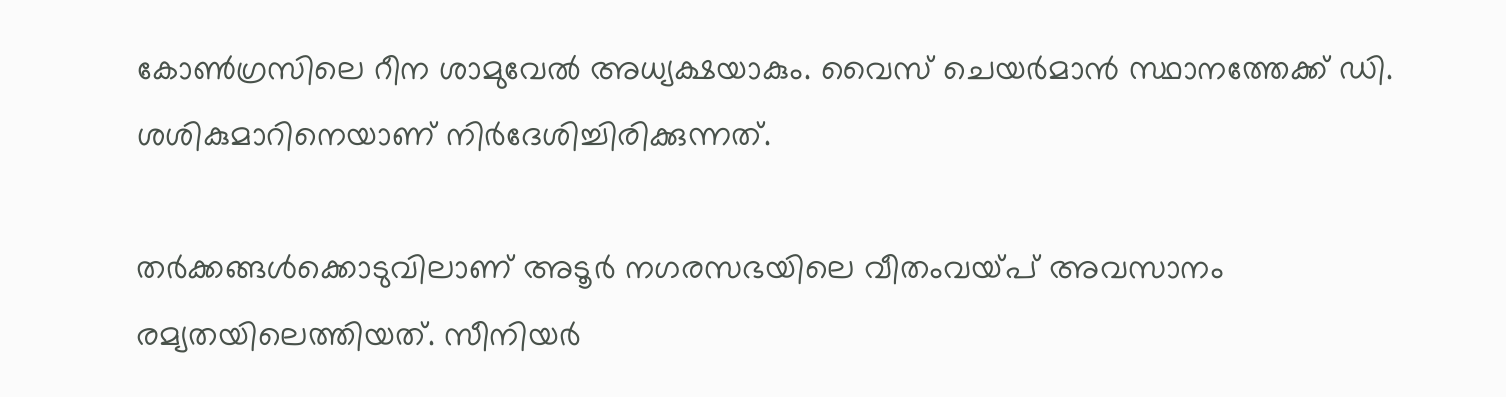കോണ്‍ഗ്രസിലെ റീന ശാമുവേല്‍ അധ്യക്ഷയാകും. വൈസ് ചെയര്‍മാന്‍ സ്ഥാനത്തേക്ക് ഡി. ശശികുമാറിനെയാണ് നിര്‍ദേശിച്ചിരിക്കുന്നത്.

തര്‍ക്കങ്ങള്‍ക്കൊടുവിലാണ് അടൂര്‍ നഗരസഭയിലെ വീതംവയ്പ് അവസാനം രമ്യതയിലെത്തിയത്. സീനിയര്‍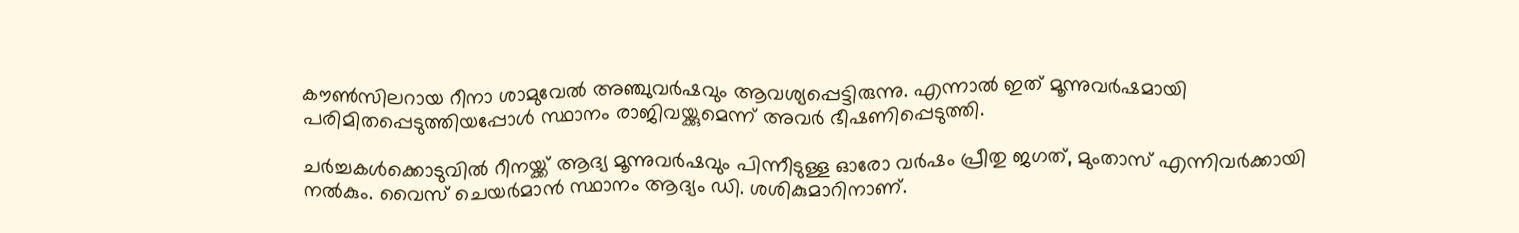കൗണ്‍സിലറായ റീനാ ശാമുവേല്‍ അഞ്ചുവര്‍ഷവും ആവശ്യപ്പെട്ടിരുന്നു. എന്നാല്‍ ഇത് മൂന്നുവര്‍ഷമായി പരിമിതപ്പെടുത്തിയപ്പോള്‍ സ്ഥാനം രാജിവയ്ക്കുമെന്ന് അവര്‍ ഭീഷണിപ്പെടുത്തി.

ചര്‍ച്ചകള്‍ക്കൊടുവില്‍ റീനയ്ക്ക് ആദ്യ മൂന്നുവര്‍ഷവും പിന്നീടുള്ള ഓരോ വര്‍ഷം പ്രീതു ജഗത്, മുംതാസ് എന്നിവര്‍ക്കായി നല്‍കും. വൈസ് ചെയര്‍മാന്‍ സ്ഥാനം ആദ്യം ഡി. ശശികുമാറിനാണ്.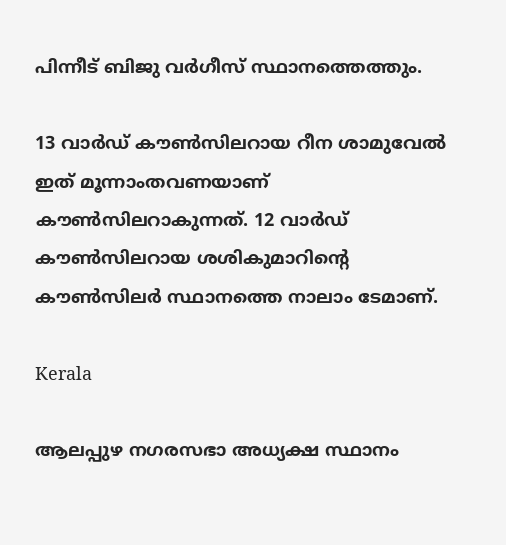പിന്നീട് ബിജു വര്‍ഗീസ് സ്ഥാനത്തെത്തും.

13 വാര്‍ഡ് കൗണ്‍സിലറായ റീന ശാമുവേല്‍ ഇത് മൂന്നാംതവണയാണ് കൗണ്‍സിലറാകുന്നത്. 12 വാര്‍ഡ് കൗണ്‍സിലറായ ശശികുമാറിന്‍റെ കൗണ്‍സിലര്‍ സ്ഥാനത്തെ നാലാം ടേമാണ്.

Kerala

ആലപ്പുഴ നഗരസഭാ അധ്യക്ഷ സ്ഥാനം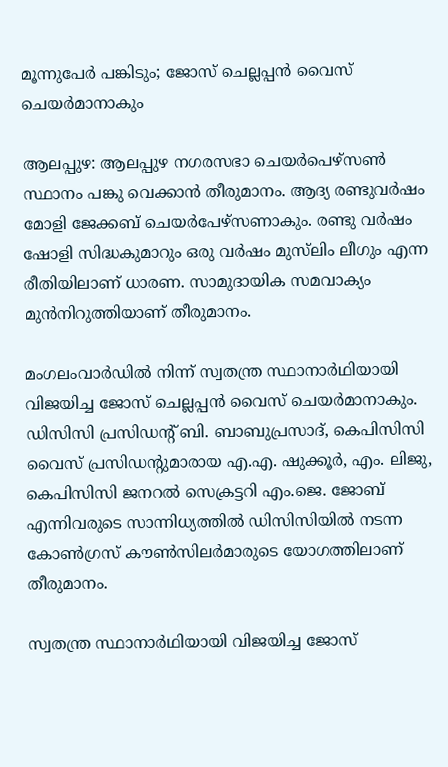മൂന്നുപേർ പങ്കിടും; ജോസ് ചെല്ലപ്പൻ വൈസ് ചെയർമാനാകും

ആലപ്പുഴ: ആലപ്പുഴ നഗരസഭാ ചെയർപെഴ്സൺ സ്ഥാനം പങ്കു വെക്കാൻ തീരുമാനം. ആദ്യ രണ്ടുവർഷം മോളി ജേക്കബ് ചെയർപേഴ്സണാകും. രണ്ടു വർഷം ഷോളി സിദ്ധകുമാറും ഒരു വർഷം മുസ്‌ലിം ലീഗും എന്ന രീതിയിലാണ് ധാരണ. സാമുദായിക സമവാക്യം മുൻനിറുത്തിയാണ് തീരുമാനം.

മംഗലംവാർഡിൽ നിന്ന് സ്വതന്ത്ര സ്ഥാനാർഥിയായി വിജയിച്ച ജോസ് ചെല്ലപ്പൻ വൈസ് ചെയർമാനാകും. ഡിസിസി പ്രസിഡന്‍റ് ബി. ബാബുപ്രസാദ്, കെപിസിസി വൈസ് പ്രസിഡന്‍റുമാരായ എ.എ. ഷുക്കൂർ, എം. ലിജു, കെപിസിസി ജനറൽ സെക്രട്ടറി എം.ജെ. ജോബ് എന്നിവരുടെ സാന്നിധ്യത്തിൽ ഡിസിസിയിൽ നടന്ന കോൺഗ്രസ് കൗൺസിലർമാരുടെ യോഗത്തിലാണ് തീരുമാനം.

സ്വതന്ത്ര സ്ഥാനാർഥിയായി വിജയിച്ച ജോസ്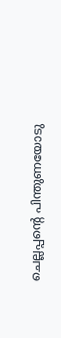ചെല്ലപ്പന്‍റെ പിന്തുണയോടു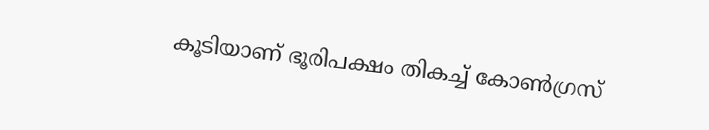കൂടിയാണ് ഭൂരിപക്ഷം തികച്ച് കോൺഗ്രസ്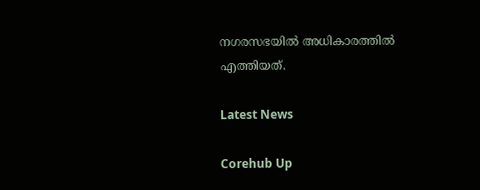നഗരസഭയിൽ അധികാരത്തിൽ എത്തിയത്.

Latest News

Corehub Up